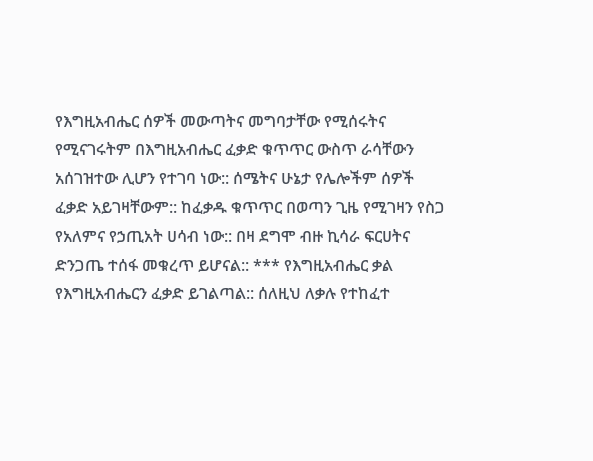የእግዚአብሔር ሰዎች መውጣትና መግባታቸው የሚሰሩትና የሚናገሩትም በእግዚአብሔር ፈቃድ ቁጥጥር ውስጥ ራሳቸውን አሰገዝተው ሊሆን የተገባ ነው:: ሰሜትና ሁኔታ የሌሎችም ሰዎች ፈቃድ አይገዛቸውም:: ከፈቃዱ ቁጥጥር በወጣን ጊዜ የሚገዛን የስጋ የአለምና የኃጢአት ሀሳብ ነው:: በዛ ደግሞ ብዙ ኪሳራ ፍርሀትና ድንጋጤ ተሰፋ መቁረጥ ይሆናል:: *** የእግዚአብሔር ቃል የእግዚአብሔርን ፈቃድ ይገልጣል:: ሰለዚህ ለቃሉ የተከፈተ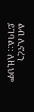ልብ ሊኖረን ይገባል:: ለዚህም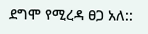ደግሞ የሚረዳ ፀጋ አለ::